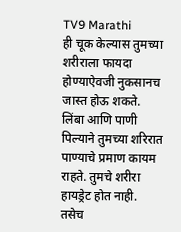TV9 Marathi
ही चूक केल्यास तुमच्या शरीराला फायदा होण्याऐवजी नुकसानच जास्त होऊ शकते. लिंबा आणि पाणी पिल्याने तुमच्या शरिरात पाण्याचे प्रमाण कायम राहते. तुमचे शरीरा हायड्रेट होत नाही. तसेच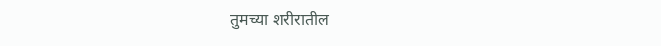तुमच्या शरीरातील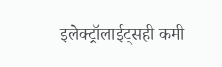इलेक्ट्रॉलाईट्सही कमी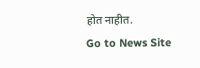होत नाहीत.
Go to News Site